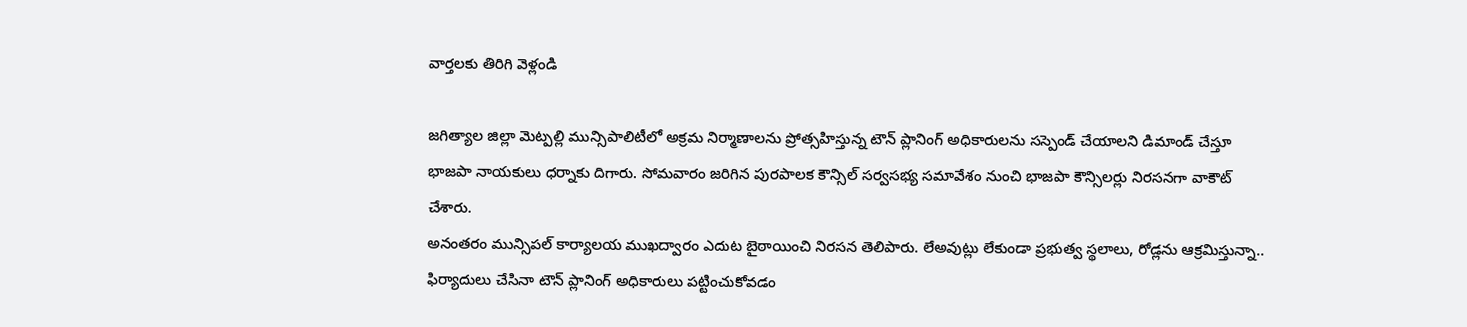వార్తలకు తిరిగి వెళ్లండి

జగిత్యాల జిల్లా మెట్పల్లి మున్సిపాలిటీలో అక్రమ నిర్మాణాలను ప్రోత్సహిస్తున్న టౌన్ ప్లానింగ్ అధికారులను సస్పెండ్ చేయాలని డిమాండ్ చేస్తూ భాజపా నాయకులు ధర్నాకు దిగారు. సోమవారం జరిగిన పురపాలక కౌన్సిల్ సర్వసభ్య సమావేశం నుంచి భాజపా కౌన్సిలర్లు నిరసనగా వాకౌట్ చేశారు.
అనంతరం మున్సిపల్ కార్యాలయ ముఖద్వారం ఎదుట బైఠాయించి నిరసన తెలిపారు. లేఅవుట్లు లేకుండా ప్రభుత్వ స్థలాలు, రోడ్లను ఆక్రమిస్తున్నా.. ఫిర్యాదులు చేసినా టౌన్ ప్లానింగ్ అధికారులు పట్టించుకోవడం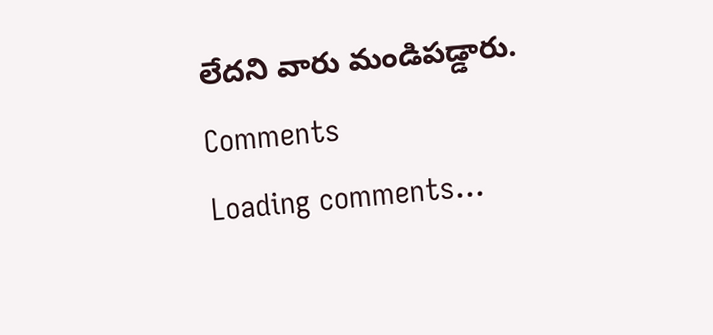లేదని వారు మండిపడ్డారు.
Comments
Loading comments...